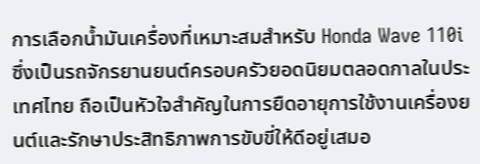การเลือกน้ำมันเครื่องที่เหมาะสมสำหรับ Honda Wave 110i ซึ่งเป็นรถจักรยานยนต์ครอบครัวยอดนิยมตลอดกาลในประเทศไทย ถือเป็นหัวใจสำคัญในการยืดอายุการใช้งานเครื่องยนต์และรักษาประสิทธิภาพการขับขี่ให้ดีอยู่เสมอ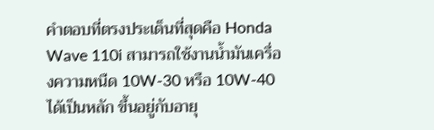คำตอบที่ตรงประเด็นที่สุดคือ Honda Wave 110i สามารถใช้งานน้ำมันเครื่องความหนืด 10W-30 หรือ 10W-40 ได้เป็นหลัก ขึ้นอยู่กับอายุ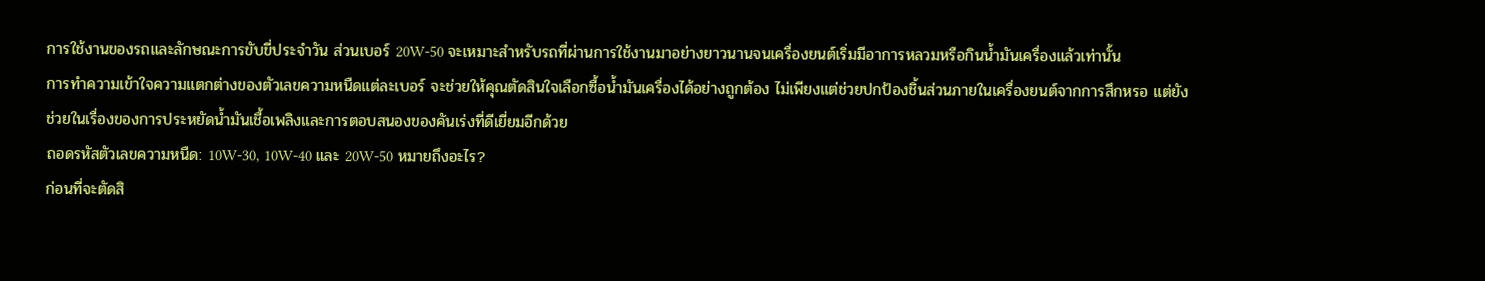การใช้งานของรถและลักษณะการขับขี่ประจำวัน ส่วนเบอร์ 20W-50 จะเหมาะสำหรับรถที่ผ่านการใช้งานมาอย่างยาวนานจนเครื่องยนต์เริ่มมีอาการหลวมหรือกินน้ำมันเครื่องแล้วเท่านั้น
การทำความเข้าใจความแตกต่างของตัวเลขความหนืดแต่ละเบอร์ จะช่วยให้คุณตัดสินใจเลือกซื้อน้ำมันเครื่องได้อย่างถูกต้อง ไม่เพียงแต่ช่วยปกป้องชิ้นส่วนภายในเครื่องยนต์จากการสึกหรอ แต่ยังช่วยในเรื่องของการประหยัดน้ำมันเชื้อเพลิงและการตอบสนองของคันเร่งที่ดีเยี่ยมอีกด้วย
ถอดรหัสตัวเลขความหนืด: 10W-30, 10W-40 และ 20W-50 หมายถึงอะไร?
ก่อนที่จะตัดสิ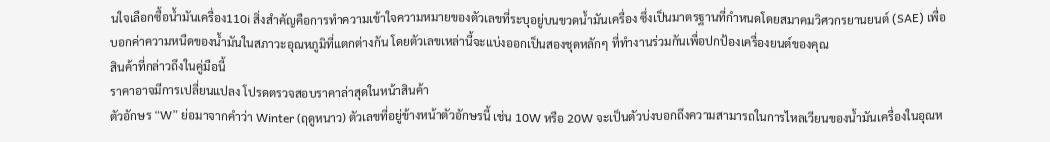นใจเลือกซื้อน้ำมันเครื่อง110i สิ่งสำคัญคือการทำความเข้าใจความหมายของตัวเลขที่ระบุอยู่บนขวดน้ำมันเครื่อง ซึ่งเป็นมาตรฐานที่กำหนดโดยสมาคมวิศวกรยานยนต์ (SAE) เพื่อบอกค่าความหนืดของน้ำมันในสภาวะอุณหภูมิที่แตกต่างกัน โดยตัวเลขเหล่านี้จะแบ่งออกเป็นสองชุดหลักๆ ที่ทำงานร่วมกันเพื่อปกป้องเครื่องยนต์ของคุณ
สินค้าที่กล่าวถึงในคู่มือนี้
ราคาอาจมีการเปลี่ยนแปลง โปรดตรวจสอบราคาล่าสุดในหน้าสินค้า
ตัวอักษร “W” ย่อมาจากคำว่า Winter (ฤดูหนาว) ตัวเลขที่อยู่ข้างหน้าตัวอักษรนี้ เช่น 10W หรือ 20W จะเป็นตัวบ่งบอกถึงความสามารถในการไหลเวียนของน้ำมันเครื่องในอุณห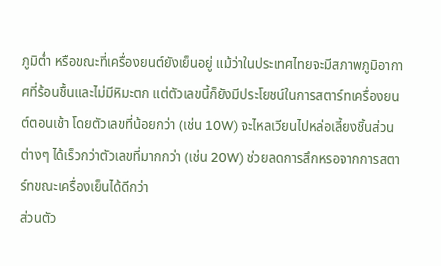ภูมิต่ำ หรือขณะที่เครื่องยนต์ยังเย็นอยู่ แม้ว่าในประเทศไทยจะมีสภาพภูมิอากาศที่ร้อนชื้นและไม่มีหิมะตก แต่ตัวเลขนี้ก็ยังมีประโยชน์ในการสตาร์ทเครื่องยนต์ตอนเช้า โดยตัวเลขที่น้อยกว่า (เช่น 10W) จะไหลเวียนไปหล่อเลี้ยงชิ้นส่วนต่างๆ ได้เร็วกว่าตัวเลขที่มากกว่า (เช่น 20W) ช่วยลดการสึกหรอจากการสตาร์ทขณะเครื่องเย็นได้ดีกว่า
ส่วนตัว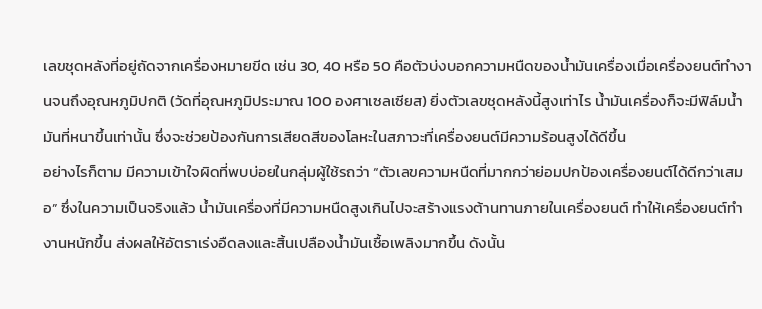เลขชุดหลังที่อยู่ถัดจากเครื่องหมายขีด เช่น 30, 40 หรือ 50 คือตัวบ่งบอกความหนืดของน้ำมันเครื่องเมื่อเครื่องยนต์ทำงานจนถึงอุณหภูมิปกติ (วัดที่อุณหภูมิประมาณ 100 องศาเซลเซียส) ยิ่งตัวเลขชุดหลังนี้สูงเท่าไร น้ำมันเครื่องก็จะมีฟิล์มน้ำมันที่หนาขึ้นเท่านั้น ซึ่งจะช่วยป้องกันการเสียดสีของโลหะในสภาวะที่เครื่องยนต์มีความร้อนสูงได้ดีขึ้น
อย่างไรก็ตาม มีความเข้าใจผิดที่พบบ่อยในกลุ่มผู้ใช้รถว่า “ตัวเลขความหนืดที่มากกว่าย่อมปกป้องเครื่องยนต์ได้ดีกว่าเสมอ” ซึ่งในความเป็นจริงแล้ว น้ำมันเครื่องที่มีความหนืดสูงเกินไปจะสร้างแรงต้านทานภายในเครื่องยนต์ ทำให้เครื่องยนต์ทำงานหนักขึ้น ส่งผลให้อัตราเร่งอืดลงและสิ้นเปลืองน้ำมันเชื้อเพลิงมากขึ้น ดังนั้น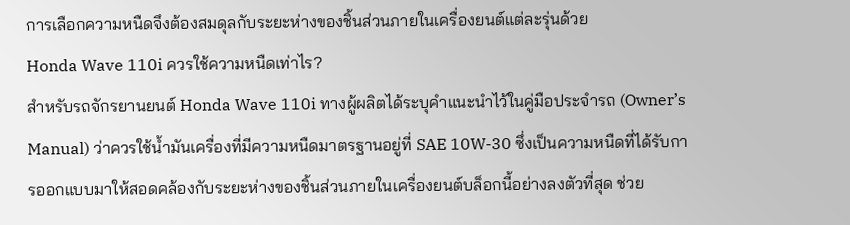การเลือกความหนืดจึงต้องสมดุลกับระยะห่างของชิ้นส่วนภายในเครื่องยนต์แต่ละรุ่นด้วย
Honda Wave 110i ควรใช้ความหนืดเท่าไร?
สำหรับรถจักรยานยนต์ Honda Wave 110i ทางผู้ผลิตได้ระบุคำแนะนำไว้ในคู่มือประจำรถ (Owner’s Manual) ว่าควรใช้น้ำมันเครื่องที่มีความหนืดมาตรฐานอยู่ที่ SAE 10W-30 ซึ่งเป็นความหนืดที่ได้รับการออกแบบมาให้สอดคล้องกับระยะห่างของชิ้นส่วนภายในเครื่องยนต์บล็อกนี้อย่างลงตัวที่สุด ช่วย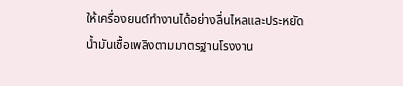ให้เครื่องยนต์ทำงานได้อย่างลื่นไหลและประหยัดน้ำมันเชื้อเพลิงตามมาตรฐานโรงงาน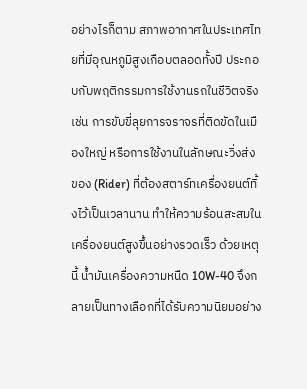อย่างไรก็ตาม สภาพอากาศในประเทศไทยที่มีอุณหภูมิสูงเกือบตลอดทั้งปี ประกอบกับพฤติกรรมการใช้งานรถในชีวิตจริง เช่น การขับขี่ลุยการจราจรที่ติดขัดในเมืองใหญ่ หรือการใช้งานในลักษณะวิ่งส่งของ (Rider) ที่ต้องสตาร์ทเครื่องยนต์ทิ้งไว้เป็นเวลานาน ทำให้ความร้อนสะสมในเครื่องยนต์สูงขึ้นอย่างรวดเร็ว ด้วยเหตุนี้ น้ำมันเครื่องความหนืด 10W-40 จึงกลายเป็นทางเลือกที่ได้รับความนิยมอย่าง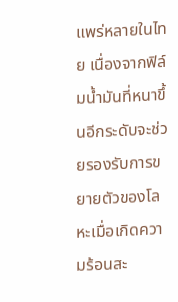แพร่หลายในไทย เนื่องจากฟิล์มน้ำมันที่หนาขึ้นอีกระดับจะช่วยรองรับการขยายตัวของโลหะเมื่อเกิดความร้อนสะ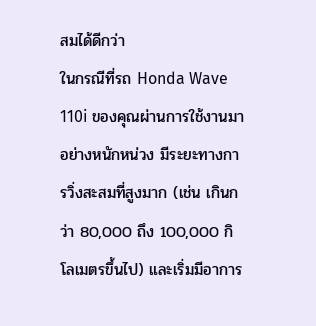สมได้ดีกว่า
ในกรณีที่รถ Honda Wave 110i ของคุณผ่านการใช้งานมาอย่างหนักหน่วง มีระยะทางการวิ่งสะสมที่สูงมาก (เช่น เกินกว่า 80,000 ถึง 100,000 กิโลเมตรขึ้นไป) และเริ่มมีอาการ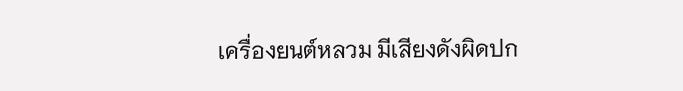เครื่องยนต์หลวม มีเสียงดังผิดปก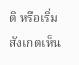ติ หรือเริ่มสังเกตเห็น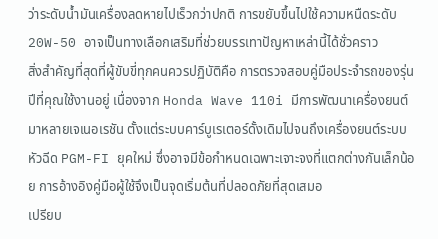ว่าระดับน้ำมันเครื่องลดหายไปเร็วกว่าปกติ การขยับขึ้นไปใช้ความหนืดระดับ 20W-50 อาจเป็นทางเลือกเสริมที่ช่วยบรรเทาปัญหาเหล่านี้ได้ชั่วคราว
สิ่งสำคัญที่สุดที่ผู้ขับขี่ทุกคนควรปฏิบัติคือ การตรวจสอบคู่มือประจำรถของรุ่นปีที่คุณใช้งานอยู่ เนื่องจาก Honda Wave 110i มีการพัฒนาเครื่องยนต์มาหลายเจเนอเรชัน ตั้งแต่ระบบคาร์บูเรเตอร์ดั้งเดิมไปจนถึงเครื่องยนต์ระบบหัวฉีด PGM-FI ยุคใหม่ ซึ่งอาจมีข้อกำหนดเฉพาะเจาะจงที่แตกต่างกันเล็กน้อย การอ้างอิงคู่มือผู้ใช้จึงเป็นจุดเริ่มต้นที่ปลอดภัยที่สุดเสมอ
เปรียบ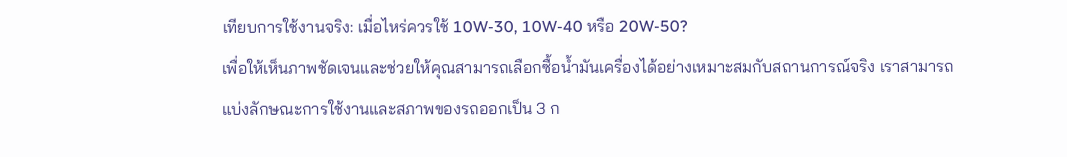เทียบการใช้งานจริง: เมื่อไหร่ควรใช้ 10W-30, 10W-40 หรือ 20W-50?
เพื่อให้เห็นภาพชัดเจนและช่วยให้คุณสามารถเลือกซื้อน้ำมันเครื่องได้อย่างเหมาะสมกับสถานการณ์จริง เราสามารถแบ่งลักษณะการใช้งานและสภาพของรถออกเป็น 3 ก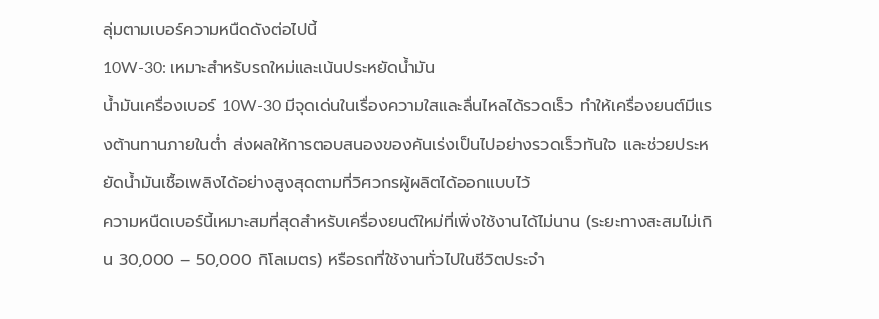ลุ่มตามเบอร์ความหนืดดังต่อไปนี้
10W-30: เหมาะสำหรับรถใหม่และเน้นประหยัดน้ำมัน
น้ำมันเครื่องเบอร์ 10W-30 มีจุดเด่นในเรื่องความใสและลื่นไหลได้รวดเร็ว ทำให้เครื่องยนต์มีแรงต้านทานภายในต่ำ ส่งผลให้การตอบสนองของคันเร่งเป็นไปอย่างรวดเร็วทันใจ และช่วยประหยัดน้ำมันเชื้อเพลิงได้อย่างสูงสุดตามที่วิศวกรผู้ผลิตได้ออกแบบไว้
ความหนืดเบอร์นี้เหมาะสมที่สุดสำหรับเครื่องยนต์ใหม่ที่เพิ่งใช้งานได้ไม่นาน (ระยะทางสะสมไม่เกิน 30,000 – 50,000 กิโลเมตร) หรือรถที่ใช้งานทั่วไปในชีวิตประจำ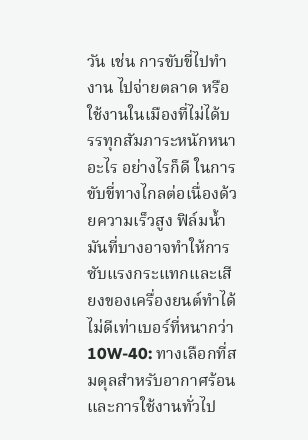วัน เช่น การขับขี่ไปทำงาน ไปจ่ายตลาด หรือใช้งานในเมืองที่ไม่ได้บรรทุกสัมภาระหนักหนาอะไร อย่างไรก็ดี ในการขับขี่ทางไกลต่อเนื่องด้วยความเร็วสูง ฟิล์มน้ำมันที่บางอาจทำให้การซับแรงกระแทกและเสียงของเครื่องยนต์ทำได้ไม่ดีเท่าเบอร์ที่หนากว่า
10W-40: ทางเลือกที่สมดุลสำหรับอากาศร้อนและการใช้งานทั่วไป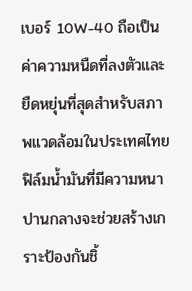เบอร์ 10W-40 ถือเป็นค่าความหนืดที่ลงตัวและยืดหยุ่นที่สุดสำหรับสภาพแวดล้อมในประเทศไทย ฟิล์มน้ำมันที่มีความหนาปานกลางจะช่วยสร้างเกราะป้องกันชิ้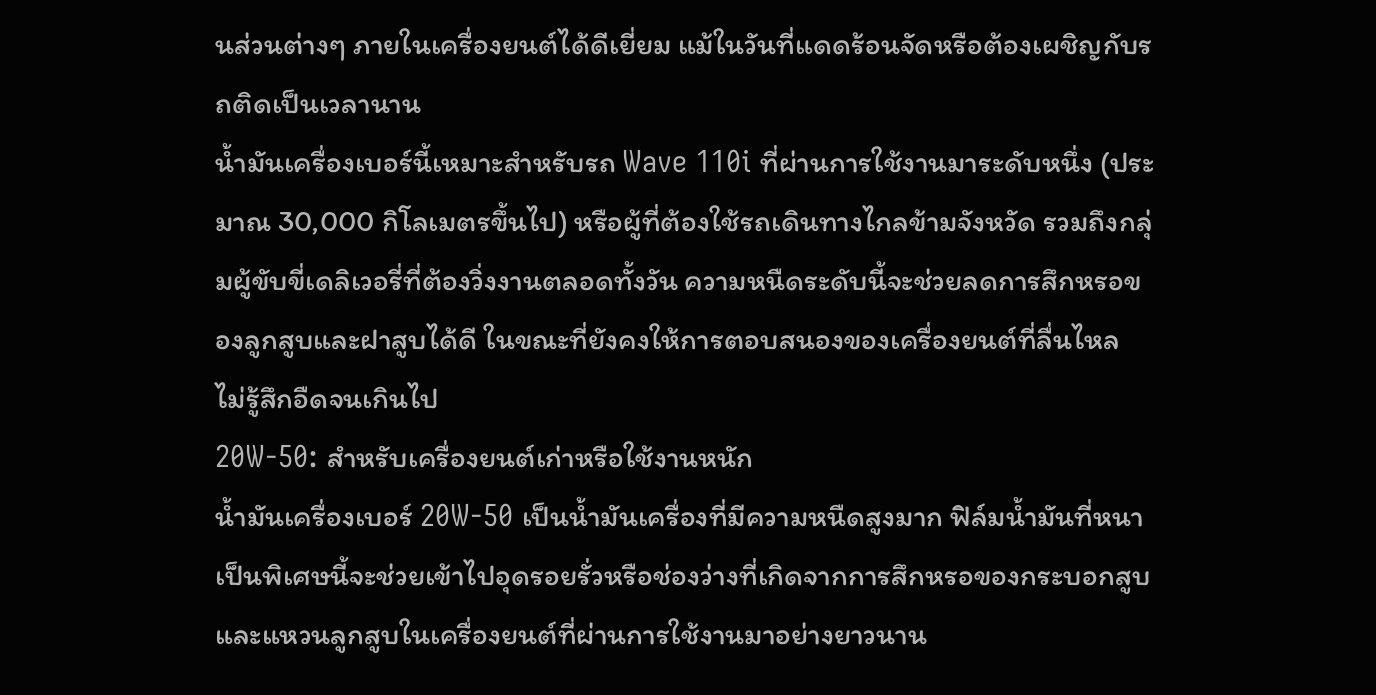นส่วนต่างๆ ภายในเครื่องยนต์ได้ดีเยี่ยม แม้ในวันที่แดดร้อนจัดหรือต้องเผชิญกับรถติดเป็นเวลานาน
น้ำมันเครื่องเบอร์นี้เหมาะสำหรับรถ Wave 110i ที่ผ่านการใช้งานมาระดับหนึ่ง (ประมาณ 30,000 กิโลเมตรขึ้นไป) หรือผู้ที่ต้องใช้รถเดินทางไกลข้ามจังหวัด รวมถึงกลุ่มผู้ขับขี่เดลิเวอรี่ที่ต้องวิ่งงานตลอดทั้งวัน ความหนืดระดับนี้จะช่วยลดการสึกหรอของลูกสูบและฝาสูบได้ดี ในขณะที่ยังคงให้การตอบสนองของเครื่องยนต์ที่ลื่นไหล ไม่รู้สึกอืดจนเกินไป
20W-50: สำหรับเครื่องยนต์เก่าหรือใช้งานหนัก
น้ำมันเครื่องเบอร์ 20W-50 เป็นน้ำมันเครื่องที่มีความหนืดสูงมาก ฟิล์มน้ำมันที่หนาเป็นพิเศษนี้จะช่วยเข้าไปอุดรอยรั่วหรือช่องว่างที่เกิดจากการสึกหรอของกระบอกสูบและแหวนลูกสูบในเครื่องยนต์ที่ผ่านการใช้งานมาอย่างยาวนาน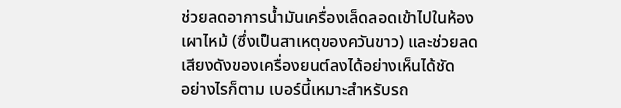ช่วยลดอาการน้ำมันเครื่องเล็ดลอดเข้าไปในห้องเผาไหม้ (ซึ่งเป็นสาเหตุของควันขาว) และช่วยลดเสียงดังของเครื่องยนต์ลงได้อย่างเห็นได้ชัด
อย่างไรก็ตาม เบอร์นี้เหมาะสำหรับรถ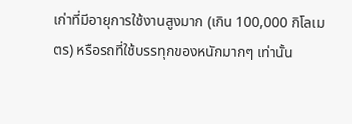เก่าที่มีอายุการใช้งานสูงมาก (เกิน 100,000 กิโลเมตร) หรือรถที่ใช้บรรทุกของหนักมากๆ เท่านั้น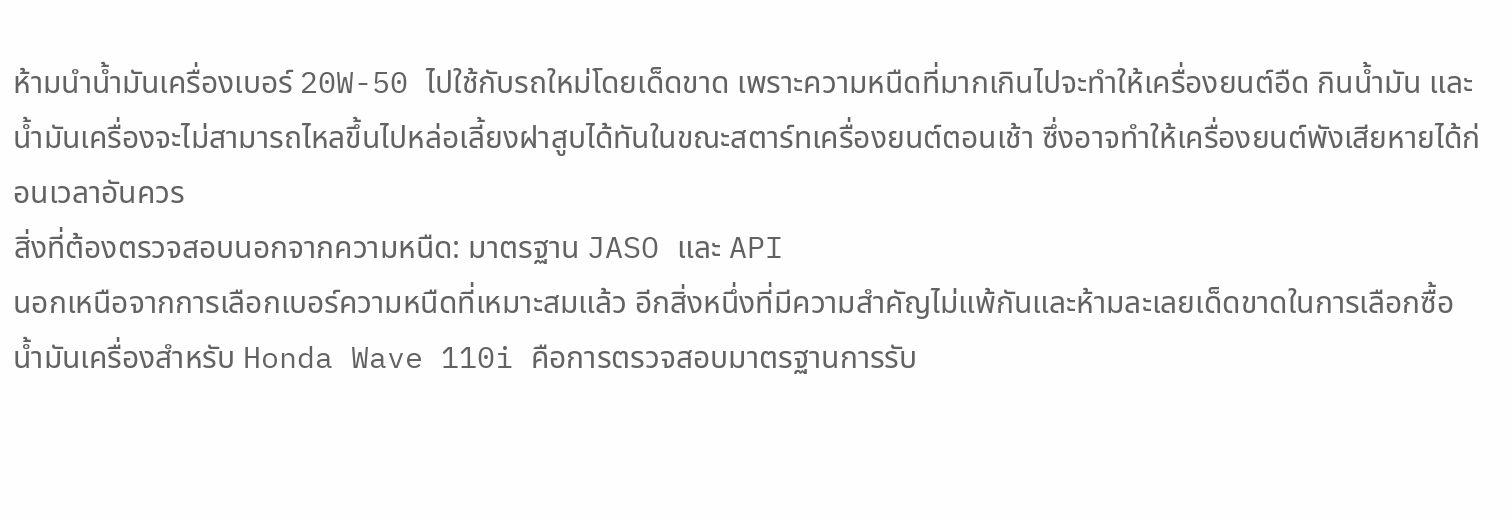ห้ามนำน้ำมันเครื่องเบอร์ 20W-50 ไปใช้กับรถใหม่โดยเด็ดขาด เพราะความหนืดที่มากเกินไปจะทำให้เครื่องยนต์อืด กินน้ำมัน และน้ำมันเครื่องจะไม่สามารถไหลขึ้นไปหล่อเลี้ยงฝาสูบได้ทันในขณะสตาร์ทเครื่องยนต์ตอนเช้า ซึ่งอาจทำให้เครื่องยนต์พังเสียหายได้ก่อนเวลาอันควร
สิ่งที่ต้องตรวจสอบนอกจากความหนืด: มาตรฐาน JASO และ API
นอกเหนือจากการเลือกเบอร์ความหนืดที่เหมาะสมแล้ว อีกสิ่งหนึ่งที่มีความสำคัญไม่แพ้กันและห้ามละเลยเด็ดขาดในการเลือกซื้อน้ำมันเครื่องสำหรับ Honda Wave 110i คือการตรวจสอบมาตรฐานการรับ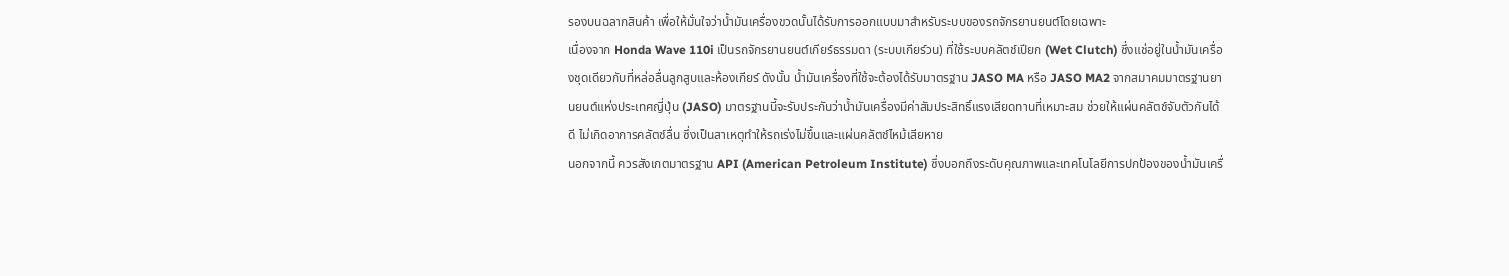รองบนฉลากสินค้า เพื่อให้มั่นใจว่าน้ำมันเครื่องขวดนั้นได้รับการออกแบบมาสำหรับระบบของรถจักรยานยนต์โดยเฉพาะ
เนื่องจาก Honda Wave 110i เป็นรถจักรยานยนต์เกียร์ธรรมดา (ระบบเกียร์วน) ที่ใช้ระบบคลัตช์เปียก (Wet Clutch) ซึ่งแช่อยู่ในน้ำมันเครื่องชุดเดียวกับที่หล่อลื่นลูกสูบและห้องเกียร์ ดังนั้น น้ำมันเครื่องที่ใช้จะต้องได้รับมาตรฐาน JASO MA หรือ JASO MA2 จากสมาคมมาตรฐานยานยนต์แห่งประเทศญี่ปุ่น (JASO) มาตรฐานนี้จะรับประกันว่าน้ำมันเครื่องมีค่าสัมประสิทธิ์แรงเสียดทานที่เหมาะสม ช่วยให้แผ่นคลัตช์จับตัวกันได้ดี ไม่เกิดอาการคลัตช์ลื่น ซึ่งเป็นสาเหตุทำให้รถเร่งไม่ขึ้นและแผ่นคลัตช์ไหม้เสียหาย
นอกจากนี้ ควรสังเกตมาตรฐาน API (American Petroleum Institute) ซึ่งบอกถึงระดับคุณภาพและเทคโนโลยีการปกป้องของน้ำมันเครื่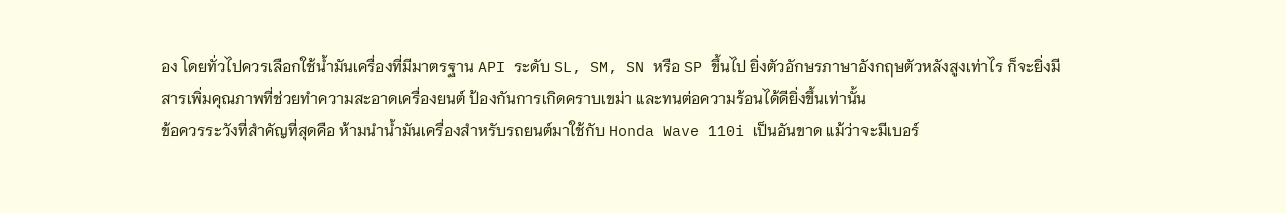อง โดยทั่วไปควรเลือกใช้น้ำมันเครื่องที่มีมาตรฐาน API ระดับ SL, SM, SN หรือ SP ขึ้นไป ยิ่งตัวอักษรภาษาอังกฤษตัวหลังสูงเท่าไร ก็จะยิ่งมีสารเพิ่มคุณภาพที่ช่วยทำความสะอาดเครื่องยนต์ ป้องกันการเกิดคราบเขม่า และทนต่อความร้อนได้ดียิ่งขึ้นเท่านั้น
ข้อควรระวังที่สำคัญที่สุดคือ ห้ามนำน้ำมันเครื่องสำหรับรถยนต์มาใช้กับ Honda Wave 110i เป็นอันขาด แม้ว่าจะมีเบอร์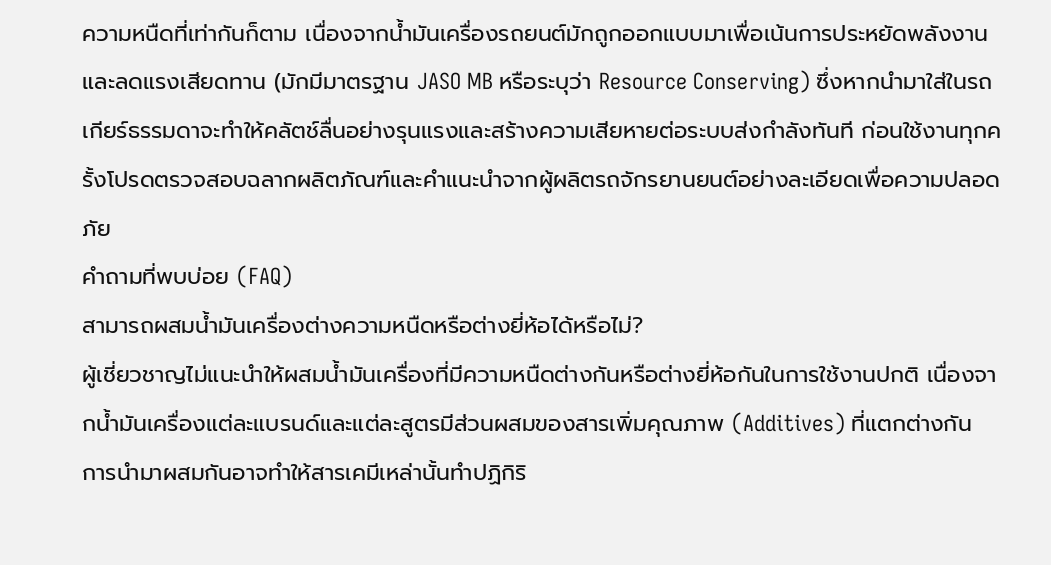ความหนืดที่เท่ากันก็ตาม เนื่องจากน้ำมันเครื่องรถยนต์มักถูกออกแบบมาเพื่อเน้นการประหยัดพลังงานและลดแรงเสียดทาน (มักมีมาตรฐาน JASO MB หรือระบุว่า Resource Conserving) ซึ่งหากนำมาใส่ในรถเกียร์ธรรมดาจะทำให้คลัตช์ลื่นอย่างรุนแรงและสร้างความเสียหายต่อระบบส่งกำลังทันที ก่อนใช้งานทุกครั้งโปรดตรวจสอบฉลากผลิตภัณฑ์และคำแนะนำจากผู้ผลิตรถจักรยานยนต์อย่างละเอียดเพื่อความปลอดภัย
คำถามที่พบบ่อย (FAQ)
สามารถผสมน้ำมันเครื่องต่างความหนืดหรือต่างยี่ห้อได้หรือไม่?
ผู้เชี่ยวชาญไม่แนะนำให้ผสมน้ำมันเครื่องที่มีความหนืดต่างกันหรือต่างยี่ห้อกันในการใช้งานปกติ เนื่องจากน้ำมันเครื่องแต่ละแบรนด์และแต่ละสูตรมีส่วนผสมของสารเพิ่มคุณภาพ (Additives) ที่แตกต่างกัน การนำมาผสมกันอาจทำให้สารเคมีเหล่านั้นทำปฏิกิริ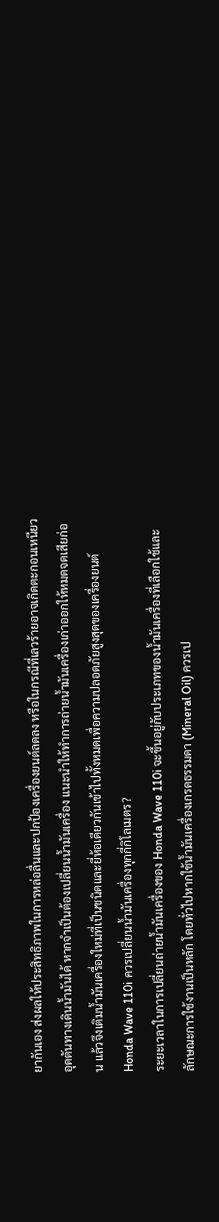ยากันเอง ส่งผลให้ประสิทธิภาพในการหล่อลื่นและปกป้องเครื่องยนต์ลดลง หรือในกรณีที่เลวร้ายอาจเกิดตะกอนเหนียวอุดตันทางเดินน้ำมันได้ หากจำเป็นต้องเปลี่ยนน้ำมันเครื่อง แนะนำให้ทำการถ่ายน้ำมันเครื่องเก่าออกให้หมดจดเสียก่อน แล้วจึงเติมน้ำมันเครื่องใหม่ที่เป็นชนิดและยี่ห้อเดียวกันเข้าไปทั้งหมดเพื่อความปลอดภัยสูงสุดของเครื่องยนต์
Honda Wave 110i ควรเปลี่ยนน้ำมันเครื่องทุกกี่กิโลเมตร?
ระยะเวลาในการเปลี่ยนถ่ายน้ำมันเครื่องของ Honda Wave 110i จะขึ้นอยู่กับประเภทของน้ำมันเครื่องที่เลือกใช้และลักษณะการใช้งานเป็นหลัก โดยทั่วไปหากใช้น้ำมันเครื่องเกรดธรรมดา (Mineral Oil) ควรเป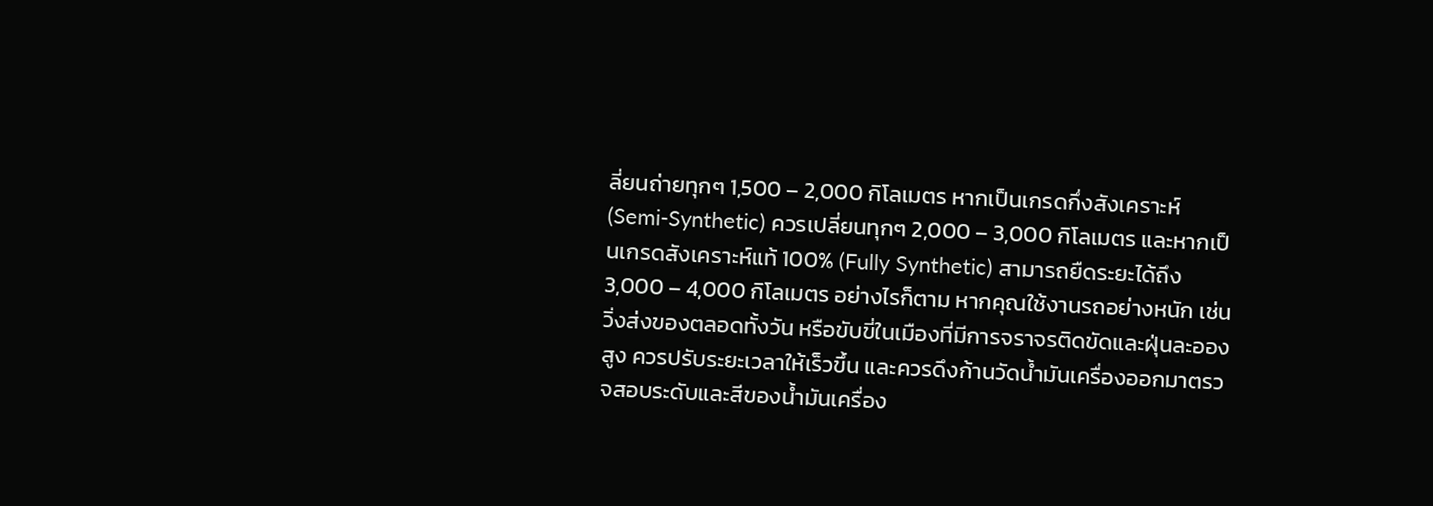ลี่ยนถ่ายทุกๆ 1,500 – 2,000 กิโลเมตร หากเป็นเกรดกึ่งสังเคราะห์ (Semi-Synthetic) ควรเปลี่ยนทุกๆ 2,000 – 3,000 กิโลเมตร และหากเป็นเกรดสังเคราะห์แท้ 100% (Fully Synthetic) สามารถยืดระยะได้ถึง 3,000 – 4,000 กิโลเมตร อย่างไรก็ตาม หากคุณใช้งานรถอย่างหนัก เช่น วิ่งส่งของตลอดทั้งวัน หรือขับขี่ในเมืองที่มีการจราจรติดขัดและฝุ่นละอองสูง ควรปรับระยะเวลาให้เร็วขึ้น และควรดึงก้านวัดน้ำมันเครื่องออกมาตรวจสอบระดับและสีของน้ำมันเครื่อง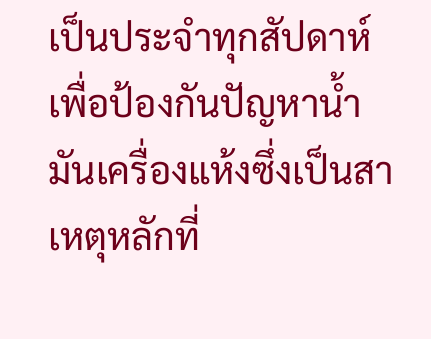เป็นประจำทุกสัปดาห์ เพื่อป้องกันปัญหาน้ำมันเครื่องแห้งซึ่งเป็นสาเหตุหลักที่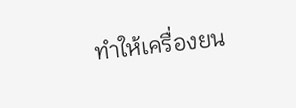ทำให้เครื่องยน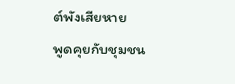ต์พังเสียหาย
พูดคุยกับชุมชน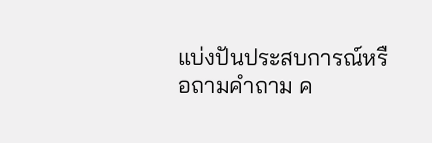แบ่งปันประสบการณ์หรือถามคำถาม ค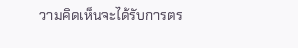วามคิดเห็นจะได้รับการตร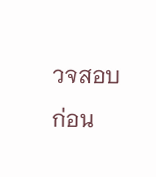วจสอบก่อน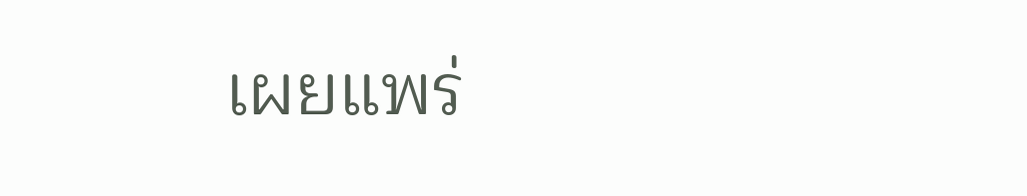เผยแพร่